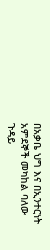በአቃቤ ህግ እና በኢንተርነት አምደኞች መካከል ባለው ጉዳይ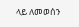ላይ ለመወሰን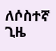ለሶስተኛ ጊዜ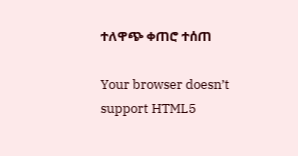ተለዋጭ ቀጠሮ ተሰጠ

Your browser doesn’t support HTML5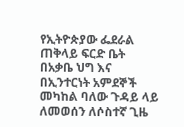የኢትዮጵያው ፌደራል ጠቅላይ ፍርድ ቤት በአቃቤ ህግ እና በኢንተርነት አምደኞች መካከል ባለው ጉዳይ ላይ ለመወሰን ለሶስተኛ ጊዜ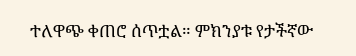ተለዋጭ ቀጠሮ ሰጥቷል። ምክንያቱ የታችኛው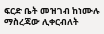ፍርድ ቤት መዝገብ ከነሙሉ ማስረጃው ሊቀርብለት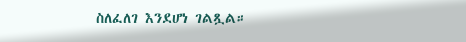ስለፈለገ እንደሆነ ገልጿል።